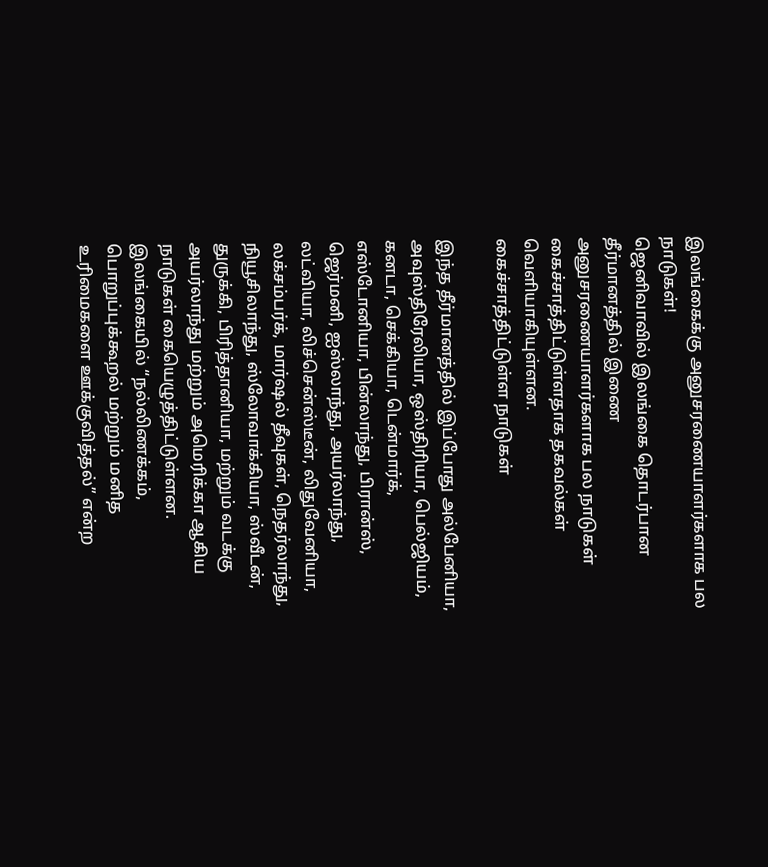இலங்கைக்கு அனுசரணையாளர்களாக பல நாடுகள்!
ஜெனிவாவில் இலங்கை தொடர்பான தீர்மானத்தில் இணை அனுசரணையாளர்களாக பல நாடுகள் கைச்சாத்திட்டுள்ளதாக தகவல்கள் வெளியாகியுள்ளன.
கைச்சாத்திட்டுள்ள நாடுகள்

இந்த தீர்மானத்தில் இப்போது அல்பேனியா, அவுஸ்திரேலியா, ஒஸ்திரியா, பெல்ஜியம், கனடா, செக்கியா, டென்மார்க், எஸ்டோனியா, பின்லாந்து, பிரான்ஸ், ஜெர்மனி, ஐஸ்லாந்து, அயர்லாந்து, லட்வியா, லிச்சென்ஸ்டீன், லிதுவேனியா, லக்சம்பர்க், மார்ஷல் தீவுகள், நெதர்லாந்து, நியூசிலாந்து, ஸ்லோவாக்கியா, ஸ்வீடன், துருக்கி, பிரித்தானியா, மற்றும் வடக்கு அயர்லாந்து மற்றும் அமெரிக்கா ஆகிய நாடுகள் கையெழுத்திட்டுள்ளன.
இலங்கையில் “நல்லிணக்கம், பொறுப்புக்கூறல் மற்றும் மனித உரிமைகளை ஊக்குவித்தல்” என்ற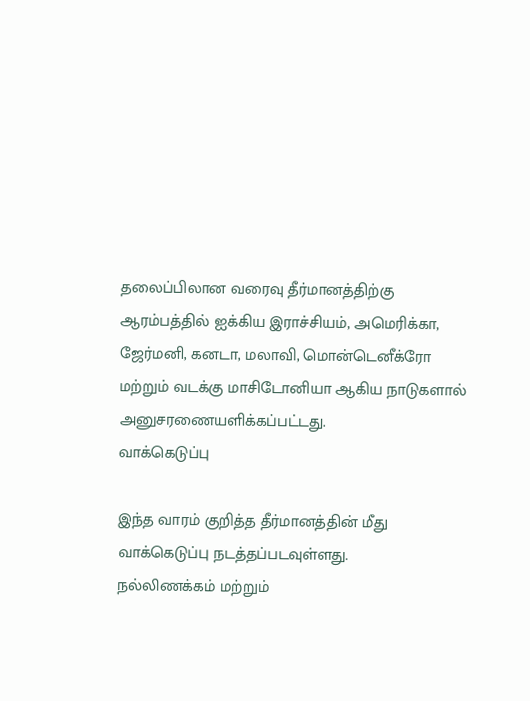தலைப்பிலான வரைவு தீர்மானத்திற்கு ஆரம்பத்தில் ஐக்கிய இராச்சியம், அமெரிக்கா, ஜேர்மனி, கனடா, மலாவி, மொன்டெனீக்ரோ மற்றும் வடக்கு மாசிடோனியா ஆகிய நாடுகளால் அனுசரணையளிக்கப்பட்டது.
வாக்கெடுப்பு

இந்த வாரம் குறித்த தீர்மானத்தின் மீது வாக்கெடுப்பு நடத்தப்படவுள்ளது.
நல்லிணக்கம் மற்றும்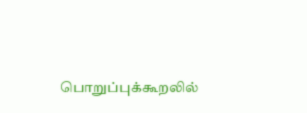பொறுப்புக்கூறலில்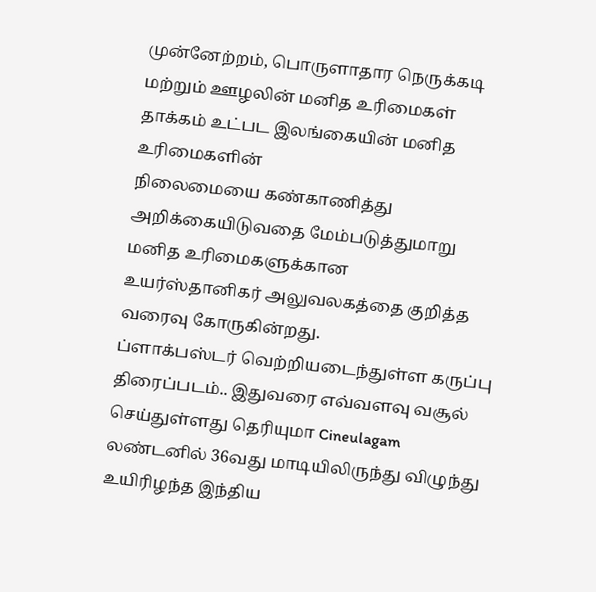முன்னேற்றம், பொருளாதார நெருக்கடி
மற்றும் ஊழலின் மனித உரிமைகள் தாக்கம் உட்பட இலங்கையின் மனித உரிமைகளின்
நிலைமையை கண்காணித்து அறிக்கையிடுவதை மேம்படுத்துமாறு மனித உரிமைகளுக்கான
உயர்ஸ்தானிகர் அலுவலகத்தை குறித்த வரைவு கோருகின்றது.
ப்ளாக்பஸ்டர் வெற்றியடைந்துள்ள கருப்பு திரைப்படம்.. இதுவரை எவ்வளவு வசூல் செய்துள்ளது தெரியுமா Cineulagam
லண்டனில் 36வது மாடியிலிருந்து விழுந்து உயிரிழந்த இந்திய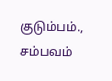குடும்பம்., சம்பவம்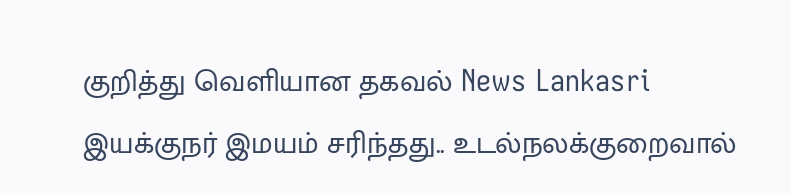குறித்து வெளியான தகவல் News Lankasri
இயக்குநர் இமயம் சரிந்தது.. உடல்நலக்குறைவால்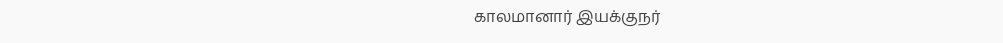காலமானார் இயக்குநர்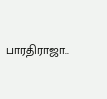பாரதிராஜா..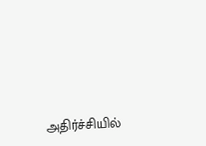அதிர்ச்சியில்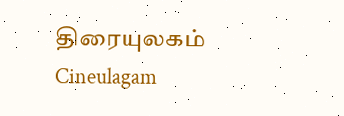திரையுலகம் Cineulagam